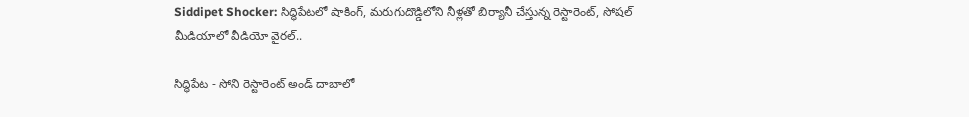Siddipet Shocker: సిద్ధిపేటలో షాకింగ్, మరుగుదొడ్డిలోని నీళ్లతో బిర్యానీ చేస్తున్న రెస్టారెంట్, సోషల్ మీడియాలో వీడియో వైరల్..

సిద్ధిపేట - సోని రెస్టారెంట్ అండ్ దాబాలో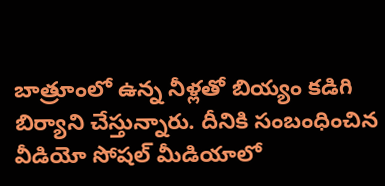బాత్రూంలో ఉన్న నీళ్లతో బియ్యం కడిగి బిర్యాని చేస్తున్నారు. దీనికి సంబంధించిన వీడియో సోషల్ మీడియాలో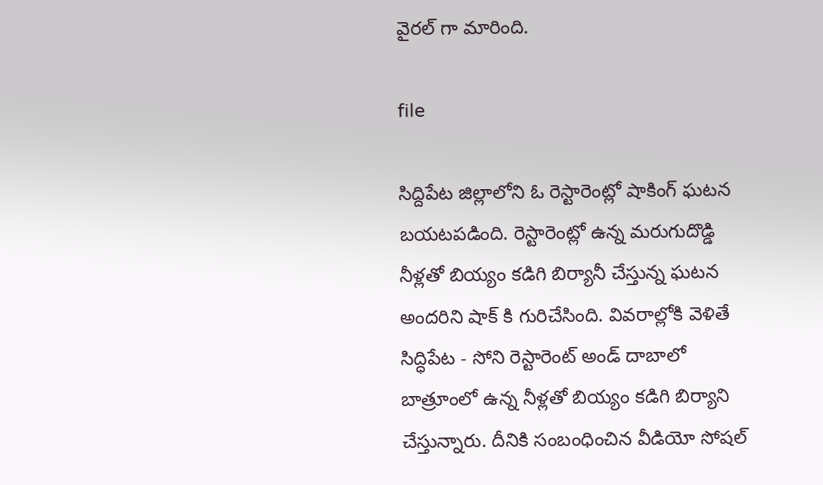వైరల్ గా మారింది.

file

సిద్దిపేట జిల్లాలోని ఓ రెస్టారెంట్లో షాకింగ్ ఘటన బయటపడింది. రెస్టారెంట్లో ఉన్న మరుగుదొడ్డి నీళ్లతో బియ్యం కడిగి బిర్యానీ చేస్తున్న ఘటన అందరిని షాక్ కి గురిచేసింది. వివరాల్లోకి వెళితే సిద్ధిపేట - సోని రెస్టారెంట్ అండ్ దాబాలో బాత్రూంలో ఉన్న నీళ్లతో బియ్యం కడిగి బిర్యాని చేస్తున్నారు. దీనికి సంబంధించిన వీడియో సోషల్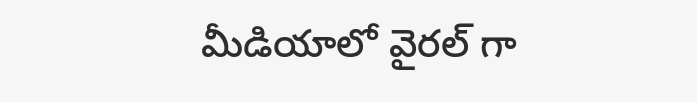మీడియాలో వైరల్ గా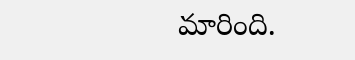మారింది.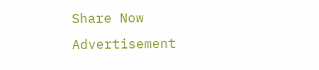Share Now
Advertisement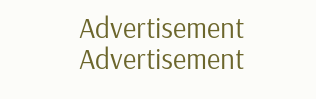Advertisement
Advertisement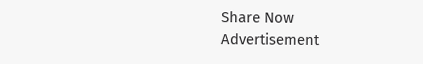Share Now
Advertisement